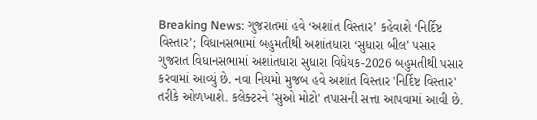Breaking News: ગુજરાતમાં હવે ‘અશાંત વિસ્તાર’ કહેવાશે ‘નિર્દિષ્ટ વિસ્તાર’; વિધાનસભામાં બહુમતીથી અશાંતધારા ‘સુધારા બીલ’ પસાર
ગુજરાત વિધાનસભામાં અશાંતધારા સુધારા વિધેયક-2026 બહુમતીથી પસાર કરવામાં આવ્યું છે. નવા નિયમો મુજબ હવે અશાંત વિસ્તાર 'નિર્દિષ્ટ વિસ્તાર' તરીકે ઓળખાશે. કલેક્ટરને 'સુઓ મોટો' તપાસની સત્તા આપવામાં આવી છે.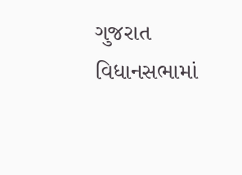ગુજરાત વિધાનસભામાં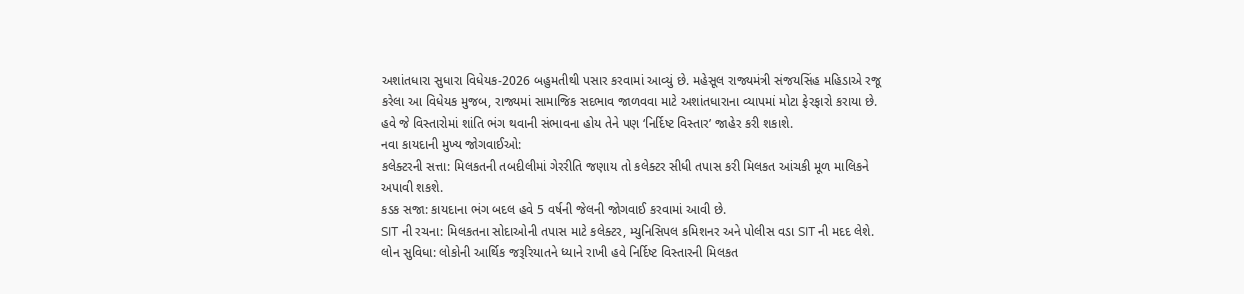અશાંતધારા સુધારા વિધેયક-2026 બહુમતીથી પસાર કરવામાં આવ્યું છે. મહેસૂલ રાજ્યમંત્રી સંજયસિંહ મહિડાએ રજૂ કરેલા આ વિધેયક મુજબ, રાજ્યમાં સામાજિક સદભાવ જાળવવા માટે અશાંતધારાના વ્યાપમાં મોટા ફેરફારો કરાયા છે. હવે જે વિસ્તારોમાં શાંતિ ભંગ થવાની સંભાવના હોય તેને પણ ‘નિર્દિષ્ટ વિસ્તાર’ જાહેર કરી શકાશે.
નવા કાયદાની મુખ્ય જોગવાઈઓ:
કલેક્ટરની સત્તા: મિલકતની તબદીલીમાં ગેરરીતિ જણાય તો કલેક્ટર સીધી તપાસ કરી મિલકત આંચકી મૂળ માલિકને અપાવી શકશે.
કડક સજા: કાયદાના ભંગ બદલ હવે 5 વર્ષની જેલની જોગવાઈ કરવામાં આવી છે.
SIT ની રચના: મિલકતના સોદાઓની તપાસ માટે કલેક્ટર, મ્યુનિસિપલ કમિશનર અને પોલીસ વડા SIT ની મદદ લેશે.
લોન સુવિધા: લોકોની આર્થિક જરૂરિયાતને ધ્યાને રાખી હવે નિર્દિષ્ટ વિસ્તારની મિલકત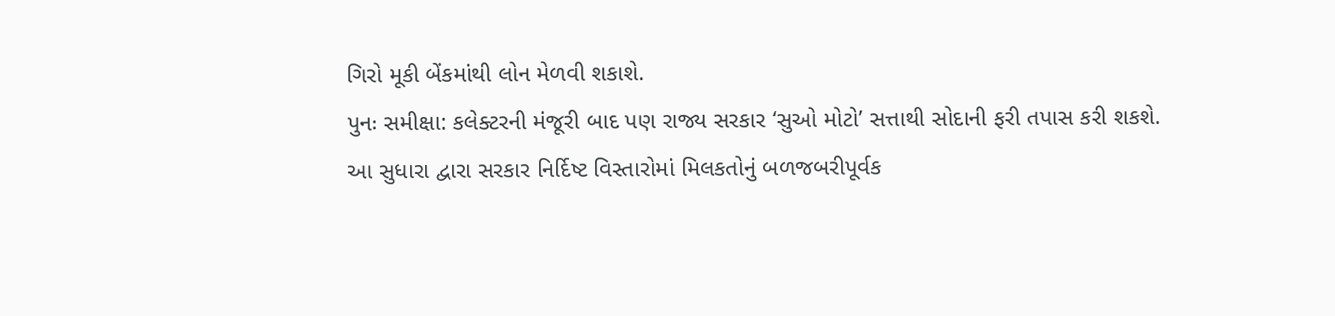ગિરો મૂકી બેંકમાંથી લોન મેળવી શકાશે.
પુનઃ સમીક્ષા: કલેક્ટરની મંજૂરી બાદ પણ રાજ્ય સરકાર ‘સુઓ મોટો’ સત્તાથી સોદાની ફરી તપાસ કરી શકશે.
આ સુધારા દ્વારા સરકાર નિર્દિષ્ટ વિસ્તારોમાં મિલકતોનું બળજબરીપૂર્વક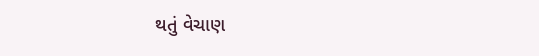થતું વેચાણ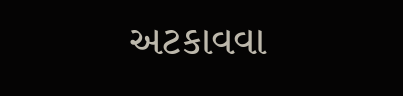અટકાવવા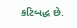કટિબદ્ધ છે.